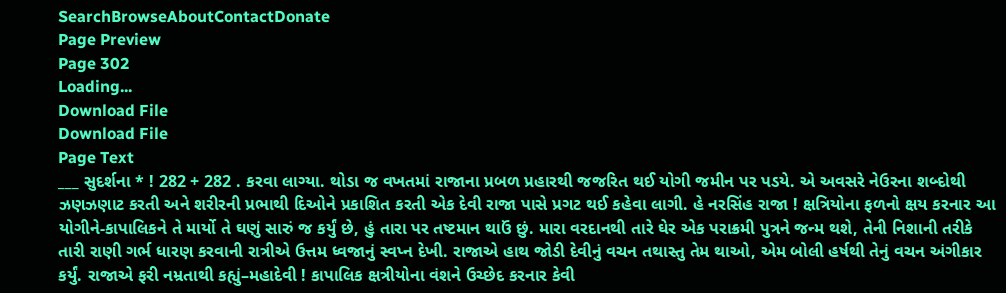SearchBrowseAboutContactDonate
Page Preview
Page 302
Loading...
Download File
Download File
Page Text
___ સુદર્શના * ! 282 + 282 . કરવા લાગ્યા. થોડા જ વખતમાં રાજાના પ્રબળ પ્રહારથી જજરિત થઈ યોગી જમીન પર પડયે. એ અવસરે નેઉરના શબ્દોથી ઝણઝણાટ કરતી અને શરીરની પ્રભાથી દિઓને પ્રકાશિત કરતી એક દેવી રાજા પાસે પ્રગટ થઈ કહેવા લાગી. હે નરસિંહ રાજા ! ક્ષત્રિયોના ફળનો ક્ષય કરનાર આ યોગીને-કાપાલિકને તે માર્યો તે ઘણું સારું જ કર્યું છે, હું તારા પર તષ્ટમાન થાઉં છું. મારા વરદાનથી તારે ઘેર એક પરાક્રમી પુત્રને જન્મ થશે, તેની નિશાની તરીકે તારી રાણી ગર્ભ ધારણ કરવાની રાત્રીએ ઉત્તમ ધ્વજાનું સ્વપ્ન દેખી. રાજાએ હાથ જોડી દેવીનું વચન તથાસ્તુ તેમ થાઓ, એમ બોલી હર્ષથી તેનું વચન અંગીકાર કર્યું. રાજાએ ફરી નમ્રતાથી કહ્યું–મહાદેવી ! કાપાલિક ક્ષત્રીયોના વંશને ઉચ્છેદ કરનાર કેવી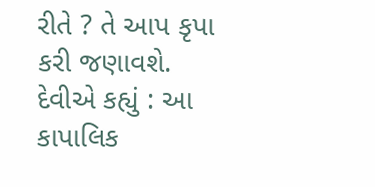રીતે ? તે આપ કૃપા કરી જણાવશે. દેવીએ કહ્યું : આ કાપાલિક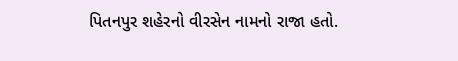પિતનપુર શહેરનો વીરસેન નામનો રાજા હતો.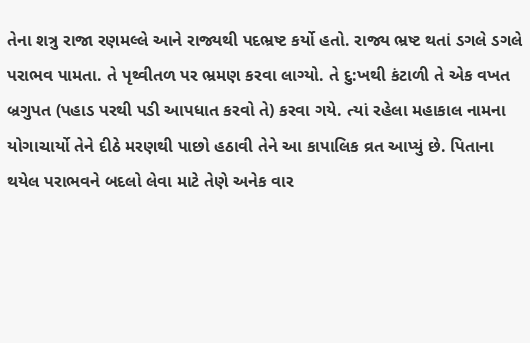તેના શત્રુ રાજા રણમલ્લે આને રાજ્યથી પદભ્રષ્ટ કર્યો હતો. રાજ્ય ભ્રષ્ટ થતાં ડગલે ડગલે પરાભવ પામતા. તે પૃથ્વીતળ પર ભ્રમણ કરવા લાગ્યો. તે દુ:ખથી કંટાળી તે એક વખત બ્રગુપત (પહાડ પરથી પડી આપધાત કરવો તે) કરવા ગયે. ત્યાં રહેલા મહાકાલ નામના યોગાચાર્યો તેને દીઠે મરણથી પાછો હઠાવી તેને આ કાપાલિક વ્રત આપ્યું છે. પિતાના થયેલ પરાભવને બદલો લેવા માટે તેણે અનેક વાર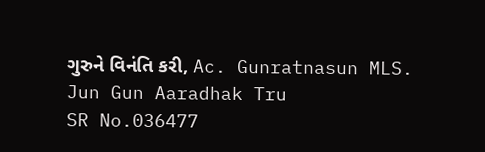ગુરુને વિનંતિ કરી, Ac. Gunratnasun MLS. Jun Gun Aaradhak Tru
SR No.036477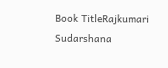Book TitleRajkumari Sudarshana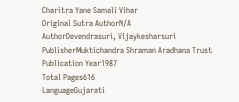Charitra Yane Samali Vihar
Original Sutra AuthorN/A
AuthorDevendrasuri, Vijaykesharsuri
PublisherMuktichandra Shraman Aradhana Trust
Publication Year1987
Total Pages616
LanguageGujarati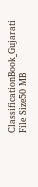ClassificationBook_Gujarati
File Size50 MB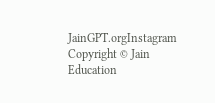JainGPT.orgInstagram
Copyright © Jain Education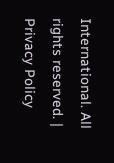International. All rights reserved. | Privacy Policy